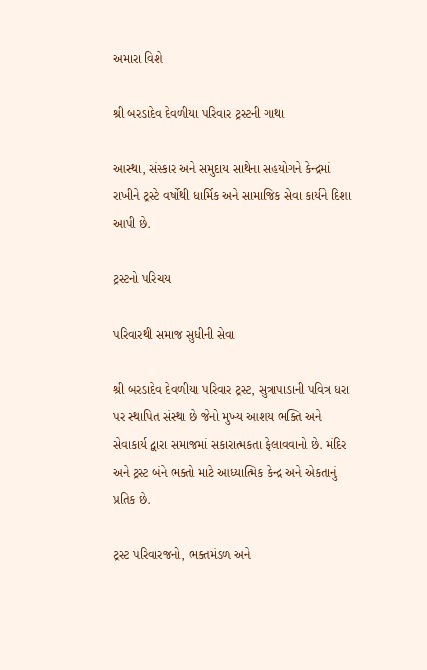અમારા વિશે

શ્રી બરડાદેવ દેવળીયા પરિવાર ટ્રસ્ટની ગાથા

આસ્થા, સંસ્કાર અને સમુદાય સાથેના સહયોગને કેન્દ્રમાં રાખીને ટ્રસ્ટે વર્ષોથી ધાર્મિક અને સામાજિક સેવા કાર્યને દિશા આપી છે.

ટ્રસ્ટનો પરિચય

પરિવારથી સમાજ સુધીની સેવા

શ્રી બરડાદેવ દેવળીયા પરિવાર ટ્રસ્ટ, સુત્રાપાડાની પવિત્ર ધરા પર સ્થાપિત સંસ્થા છે જેનો મુખ્ય આશય ભક્તિ અને સેવાકાર્ય દ્વારા સમાજમાં સકારાત્મકતા ફેલાવવાનો છે. મંદિર અને ટ્રસ્ટ બંને ભક્તો માટે આધ્યાત્મિક કેન્દ્ર અને એકતાનું પ્રતિક છે.

ટ્રસ્ટ પરિવારજનો, ભક્તમંડળ અને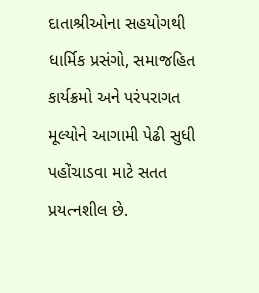દાતાશ્રીઓના સહયોગથી ધાર્મિક પ્રસંગો, સમાજહિત કાર્યક્રમો અને પરંપરાગત મૂલ્યોને આગામી પેઢી સુધી પહોંચાડવા માટે સતત પ્રયત્નશીલ છે.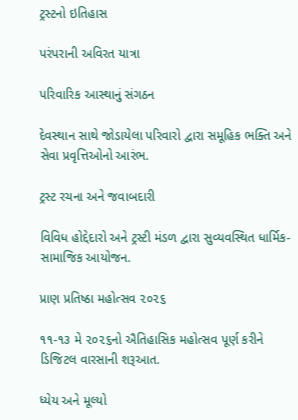ટ્રસ્ટનો ઇતિહાસ

પરંપરાની અવિરત યાત્રા

પરિવારિક આસ્થાનું સંગઠન

દેવસ્થાન સાથે જોડાયેલા પરિવારો દ્વારા સમૂહિક ભક્તિ અને સેવા પ્રવૃત્તિઓનો આરંભ.

ટ્રસ્ટ રચના અને જવાબદારી

વિવિધ હોદ્દેદારો અને ટ્રસ્ટી મંડળ દ્વારા સુવ્યવસ્થિત ધાર્મિક-સામાજિક આયોજન.

પ્રાણ પ્રતિષ્ઠા મહોત્સવ ૨૦૨૬

૧૧-૧૩ મે ૨૦૨૬નો ઐતિહાસિક મહોત્સવ પૂર્ણ કરીને ડિજિટલ વારસાની શરૂઆત.

ધ્યેય અને મૂલ્યો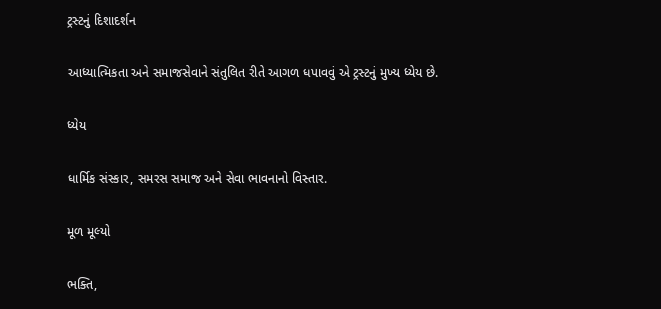ટ્રસ્ટનું દિશાદર્શન

આધ્યાત્મિકતા અને સમાજસેવાને સંતુલિત રીતે આગળ ધપાવવું એ ટ્રસ્ટનું મુખ્ય ધ્યેય છે.

ધ્યેય

ધાર્મિક સંસ્કાર, સમરસ સમાજ અને સેવા ભાવનાનો વિસ્તાર.

મૂળ મૂલ્યો

ભક્તિ,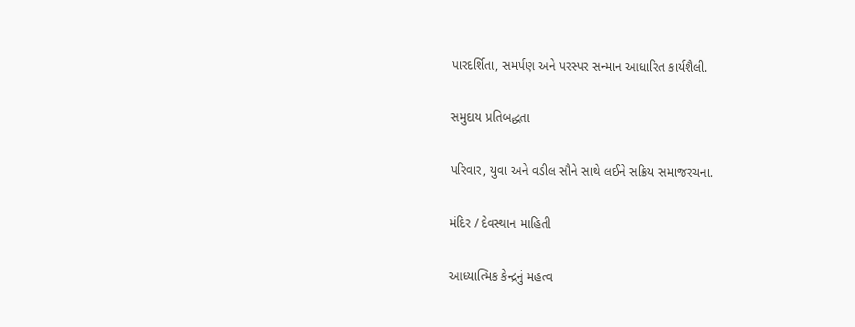પારદર્શિતા, સમર્પણ અને પરસ્પર સન્માન આધારિત કાર્યશૈલી.

સમુદાય પ્રતિબદ્ધતા

પરિવાર, યુવા અને વડીલ સૌને સાથે લઈને સક્રિય સમાજરચના.

મંદિર / દેવસ્થાન માહિતી

આધ્યાત્મિક કેન્દ્રનું મહત્વ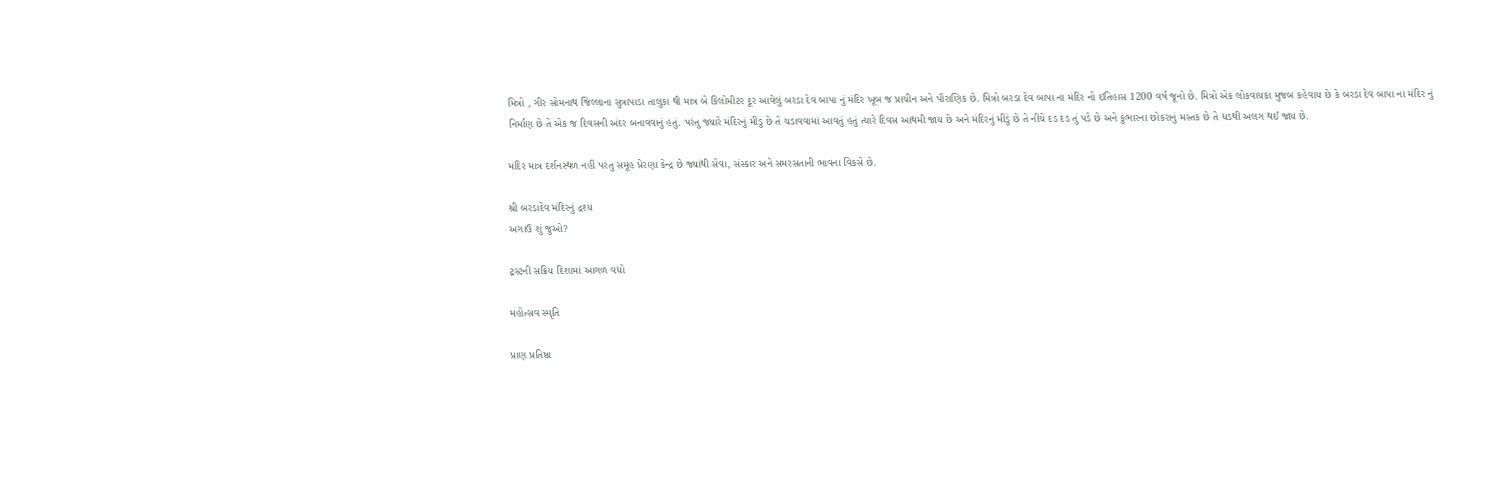મિત્રો , ગીર સોમનાથ જિલ્લાના સુત્રાપાડા તાલુકા થી માત્ર બે કિલોમીટર દૂર આવેલું બરડા દેવ બાપા નું મંદિર ખૂબ જ પ્રાચીન અને પૌરાણિક છે. મિત્રો બરડા દેવ બાપા ના મંદિર નો ઇતિહાસ 1200 વર્ષ જૂનો છે. મિત્રો એક લોકવાયકા મુજબ કહેવાય છે કે બરડા દેવ બાપા ના મંદિર નું નિર્માણ છે તે એક જ દિવસની અંદર બનાવવાનું હતું. પરંતુ જ્યારે મંદિરનું મીંડુ છે તે ચડાવવામાં આવતું હતું ત્યારે દિવસ આથમી જાય છે અને મંદિરનું મીંડું છે તે નીચે દડ દડ તું પડે છે અને કુંભારના છોકરાનું મસ્તક છે તે ધડથી અલગ થઈ જાય છે.

મંદિર માત્ર દર્શનસ્થળ નહીં પરંતુ સમૂહ પ્રેરણા કેન્દ્ર છે જ્યાંથી સેવા, સંસ્કાર અને સમરસતાની ભાવના વિકસે છે.

શ્રી બરડાદેવ મંદિરનું દ્રશ્ય
અગાઉ શું જુઓ?

ટ્રસ્ટની સક્રિય દિશામાં આગળ વધો

મહોત્સવ સ્મૃતિ

પ્રાણ પ્રતિષ્ઠા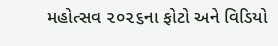મહોત્સવ ૨૦૨૬ના ફોટો અને વિડિયો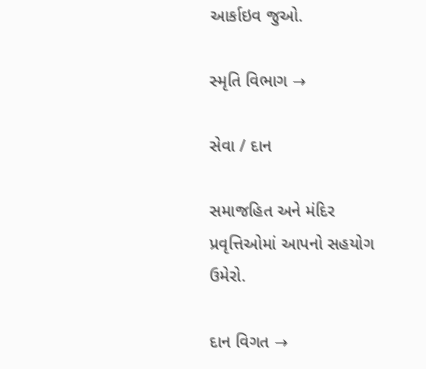આર્કાઇવ જુઓ.

સ્મૃતિ વિભાગ →

સેવા / દાન

સમાજહિત અને મંદિર પ્રવૃત્તિઓમાં આપનો સહયોગ ઉમેરો.

દાન વિગત →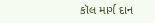કૉલ માર્ગ દાન